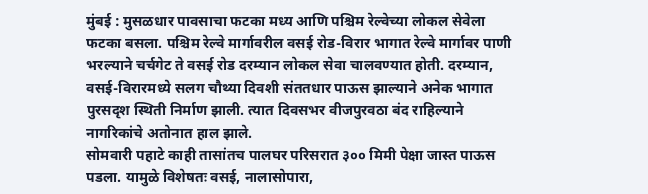मुंबई : मुसळधार पावसाचा फटका मध्य आणि पश्चिम रेल्वेच्या लोकल सेवेला फटका बसला. पश्चिम रेल्वे मार्गावरील वसई रोड-विरार भागात रेल्वे मार्गावर पाणी भरल्याने चर्चगेट ते वसई रोड दरम्यान लोकल सेवा चालवण्यात होती. दरम्यान, वसई-विरारमध्ये सलग चौथ्या दिवशी संततधार पाऊस झाल्याने अनेक भागात पुरसदृश स्थिती निर्माण झाली. त्यात दिवसभर वीजपुरवठा बंद राहिल्याने नागरिकांचे अतोनात हाल झाले.
सोमवारी पहाटे काही तासांतच पालघर परिसरात ३०० मिमी पेक्षा जास्त पाऊस पडला. यामुळे विशेषतः वसई, नालासोपारा,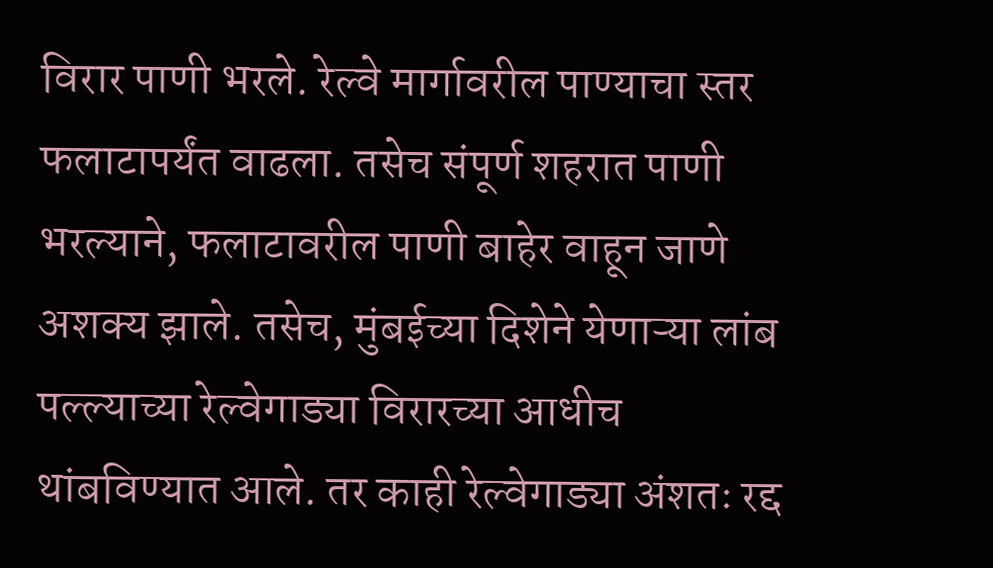विरार पाणी भरले. रेल्वे मार्गावरील पाण्याचा स्तर फलाटापर्यंत वाढला. तसेच संपूर्ण शहरात पाणी भरल्याने, फलाटावरील पाणी बाहेर वाहून जाणे अशक्य झाले. तसेच, मुंबईच्या दिशेने येणाऱ्या लांब पल्ल्याच्या रेल्वेगाड्या विरारच्या आधीच थांबविण्यात आले. तर काही रेल्वेगाड्या अंशतः रद्द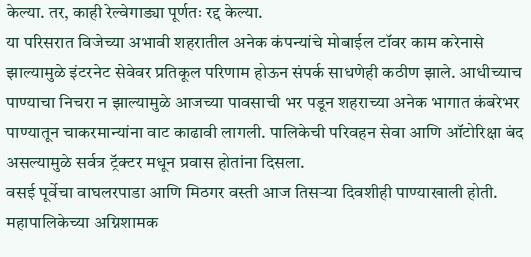केल्या. तर, काही रेल्वेगाड्या पूर्णतः रद्द केल्या.
या परिसरात विजेच्या अभावी शहरातील अनेक कंपन्यांचे मोबाईल टॉवर काम करेनासे झाल्यामुळे इंटरनेट सेवेवर प्रतिकूल परिणाम होऊन संपर्क साधणेही कठीण झाले. आधीच्याच पाण्याचा निचरा न झाल्यामुळे आजच्या पावसाची भर पडून शहराच्या अनेक भागात कंबरेभर पाण्यातून चाकरमान्यांना वाट काढावी लागली. पालिकेची परिवहन सेवा आणि ऑटोरिक्षा बंद असल्यामुळे सर्वत्र ट्रॅक्टर मधून प्रवास होतांना दिसला.
वसई पूर्वेचा वाघलरपाडा आणि मिठगर वस्ती आज तिसऱ्या दिवशीही पाण्याखाली होती. महापालिकेच्या अग्निशामक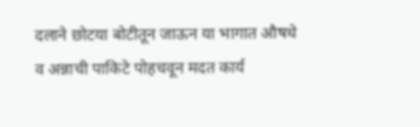दलाने छोटया बोटीतून जाऊन या भागात औषधे व अन्नाची पाकिटे पोहचवून मदत कार्य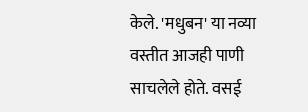केले. 'मधुबन' या नव्या वस्तीत आजही पाणी साचलेले होते. वसई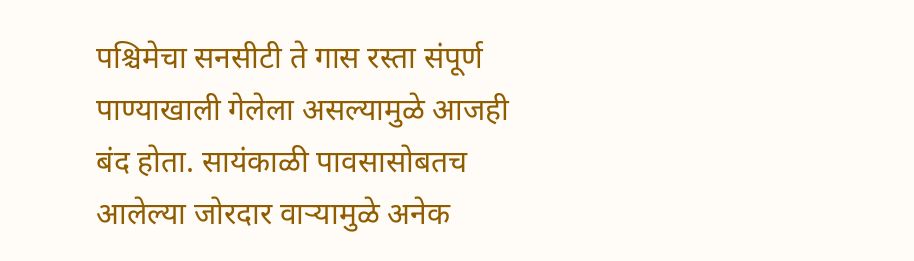पश्चिमेचा सनसीटी ते गास रस्ता संपूर्ण पाण्याखाली गेलेला असल्यामुळे आजही बंद होता. सायंकाळी पावसासोबतच आलेल्या जोरदार वाऱ्यामुळे अनेक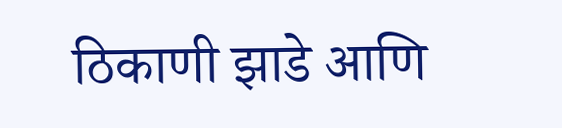ठिकाणी झाडे आणि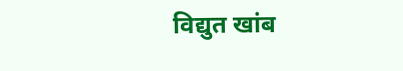विद्युत खांब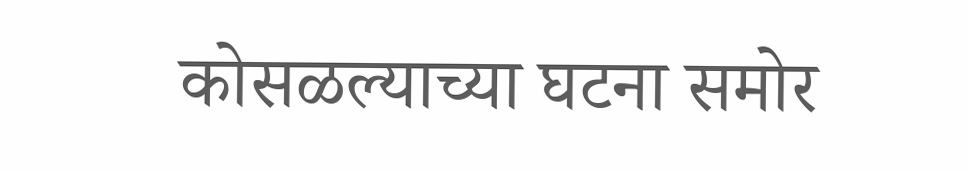कोसळल्याच्या घटना समोर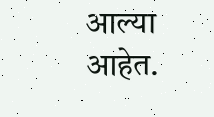आल्या आहेत.